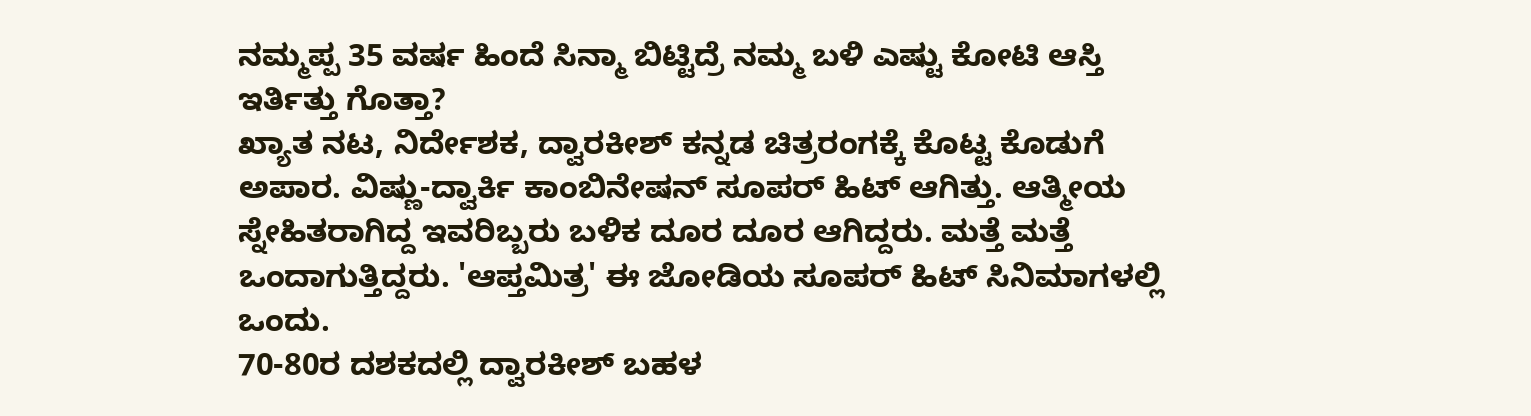ನಮ್ಮಪ್ಪ 35 ವರ್ಷ ಹಿಂದೆ ಸಿನ್ಮಾ ಬಿಟ್ಟಿದ್ರೆ ನಮ್ಮ ಬಳಿ ಎಷ್ಟು ಕೋಟಿ ಆಸ್ತಿ ಇರ್ತಿತ್ತು ಗೊತ್ತಾ?
ಖ್ಯಾತ ನಟ, ನಿರ್ದೇಶಕ, ದ್ವಾರಕೀಶ್ ಕನ್ನಡ ಚಿತ್ರರಂಗಕ್ಕೆ ಕೊಟ್ಟ ಕೊಡುಗೆ ಅಪಾರ. ವಿಷ್ಣು-ದ್ವಾರ್ಕಿ ಕಾಂಬಿನೇಷನ್ ಸೂಪರ್ ಹಿಟ್ ಆಗಿತ್ತು. ಆತ್ಮೀಯ ಸ್ನೇಹಿತರಾಗಿದ್ದ ಇವರಿಬ್ಬರು ಬಳಿಕ ದೂರ ದೂರ ಆಗಿದ್ದರು. ಮತ್ತೆ ಮತ್ತೆ ಒಂದಾಗುತ್ತಿದ್ದರು. 'ಆಪ್ತಮಿತ್ರ' ಈ ಜೋಡಿಯ ಸೂಪರ್ ಹಿಟ್ ಸಿನಿಮಾಗಳಲ್ಲಿ ಒಂದು.
70-80ರ ದಶಕದಲ್ಲಿ ದ್ವಾರಕೀಶ್ ಬಹಳ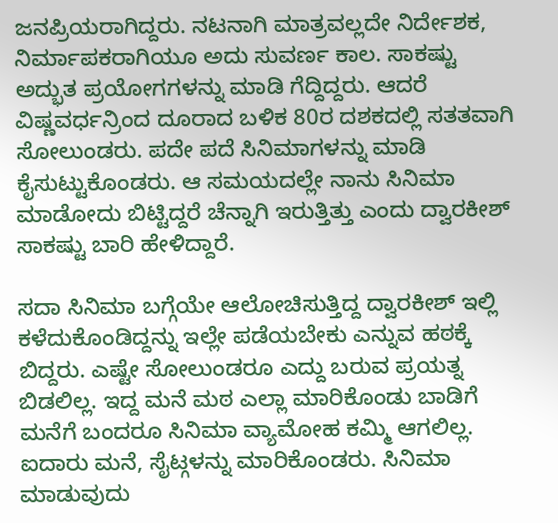ಜನಪ್ರಿಯರಾಗಿದ್ದರು. ನಟನಾಗಿ ಮಾತ್ರವಲ್ಲದೇ ನಿರ್ದೇಶಕ, ನಿರ್ಮಾಪಕರಾಗಿಯೂ ಅದು ಸುವರ್ಣ ಕಾಲ. ಸಾಕಷ್ಟು ಅದ್ಭುತ ಪ್ರಯೋಗಗಳನ್ನು ಮಾಡಿ ಗೆದ್ದಿದ್ದರು. ಆದರೆ ವಿಷ್ಣವರ್ಧನ್ರಿಂದ ದೂರಾದ ಬಳಿಕ 80ರ ದಶಕದಲ್ಲಿ ಸತತವಾಗಿ ಸೋಲುಂಡರು. ಪದೇ ಪದೆ ಸಿನಿಮಾಗಳನ್ನು ಮಾಡಿ ಕೈಸುಟ್ಟುಕೊಂಡರು. ಆ ಸಮಯದಲ್ಲೇ ನಾನು ಸಿನಿಮಾ ಮಾಡೋದು ಬಿಟ್ಟಿದ್ದರೆ ಚೆನ್ನಾಗಿ ಇರುತ್ತಿತ್ತು ಎಂದು ದ್ವಾರಕೀಶ್ ಸಾಕಷ್ಟು ಬಾರಿ ಹೇಳಿದ್ದಾರೆ.

ಸದಾ ಸಿನಿಮಾ ಬಗ್ಗೆಯೇ ಆಲೋಚಿಸುತ್ತಿದ್ದ ದ್ವಾರಕೀಶ್ ಇಲ್ಲಿ ಕಳೆದುಕೊಂಡಿದ್ದನ್ನು ಇಲ್ಲೇ ಪಡೆಯಬೇಕು ಎನ್ನುವ ಹಠಕ್ಕೆ ಬಿದ್ದರು. ಎಷ್ಟೇ ಸೋಲುಂಡರೂ ಎದ್ದು ಬರುವ ಪ್ರಯತ್ನ ಬಿಡಲಿಲ್ಲ. ಇದ್ದ ಮನೆ ಮಠ ಎಲ್ಲಾ ಮಾರಿಕೊಂಡು ಬಾಡಿಗೆ ಮನೆಗೆ ಬಂದರೂ ಸಿನಿಮಾ ವ್ಯಾಮೋಹ ಕಮ್ಮಿ ಆಗಲಿಲ್ಲ. ಐದಾರು ಮನೆ, ಸೈಟ್ಗಳನ್ನು ಮಾರಿಕೊಂಡರು. ಸಿನಿಮಾ ಮಾಡುವುದು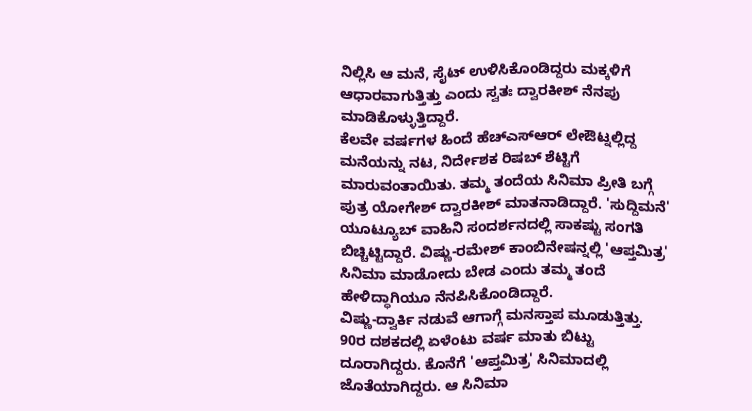ನಿಲ್ಲಿಸಿ ಆ ಮನೆ, ಸೈಟ್ ಉಳಿಸಿಕೊಂಡಿದ್ದರು ಮಕ್ಕಳಿಗೆ ಆಧಾರವಾಗುತ್ತಿತ್ತು ಎಂದು ಸ್ವತಃ ದ್ವಾರಕೀಶ್ ನೆನಪು ಮಾಡಿಕೊಳ್ಳುತ್ತಿದ್ದಾರೆ.
ಕೆಲವೇ ವರ್ಷಗಳ ಹಿಂದೆ ಹೆಚ್ಎಸ್ಆರ್ ಲೇಔಟ್ನಲ್ಲಿದ್ದ ಮನೆಯನ್ನು ನಟ, ನಿರ್ದೇಶಕ ರಿಷಬ್ ಶೆಟ್ಟಿಗೆ ಮಾರುವಂತಾಯಿತು. ತಮ್ಮ ತಂದೆಯ ಸಿನಿಮಾ ಪ್ರೀತಿ ಬಗ್ಗೆ ಪುತ್ರ ಯೋಗೇಶ್ ದ್ವಾರಕೀಶ್ ಮಾತನಾಡಿದ್ದಾರೆ. 'ಸುದ್ದಿಮನೆ' ಯೂಟ್ಯೂಬ್ ವಾಹಿನಿ ಸಂದರ್ಶನದಲ್ಲಿ ಸಾಕಷ್ಟು ಸಂಗತಿ ಬಿಚ್ಚಿಟ್ಟಿದ್ದಾರೆ. ವಿಷ್ಣು-ರಮೇಶ್ ಕಾಂಬಿನೇಷನ್ನಲ್ಲಿ 'ಆಪ್ತಮಿತ್ರ' ಸಿನಿಮಾ ಮಾಡೋದು ಬೇಡ ಎಂದು ತಮ್ಮ ತಂದೆ ಹೇಳಿದ್ಧಾಗಿಯೂ ನೆನಪಿಸಿಕೊಂಡಿದ್ದಾರೆ.
ವಿಷ್ಣು-ದ್ವಾರ್ಕಿ ನಡುವೆ ಆಗಾಗ್ಗೆ ಮನಸ್ತಾಪ ಮೂಡುತ್ತಿತ್ತು. 90ರ ದಶಕದಲ್ಲಿ ಏಳೆಂಟು ವರ್ಷ ಮಾತು ಬಿಟ್ಟು ದೂರಾಗಿದ್ದರು. ಕೊನೆಗೆ 'ಆಪ್ತಮಿತ್ರ' ಸಿನಿಮಾದಲ್ಲಿ ಜೊತೆಯಾಗಿದ್ದರು. ಆ ಸಿನಿಮಾ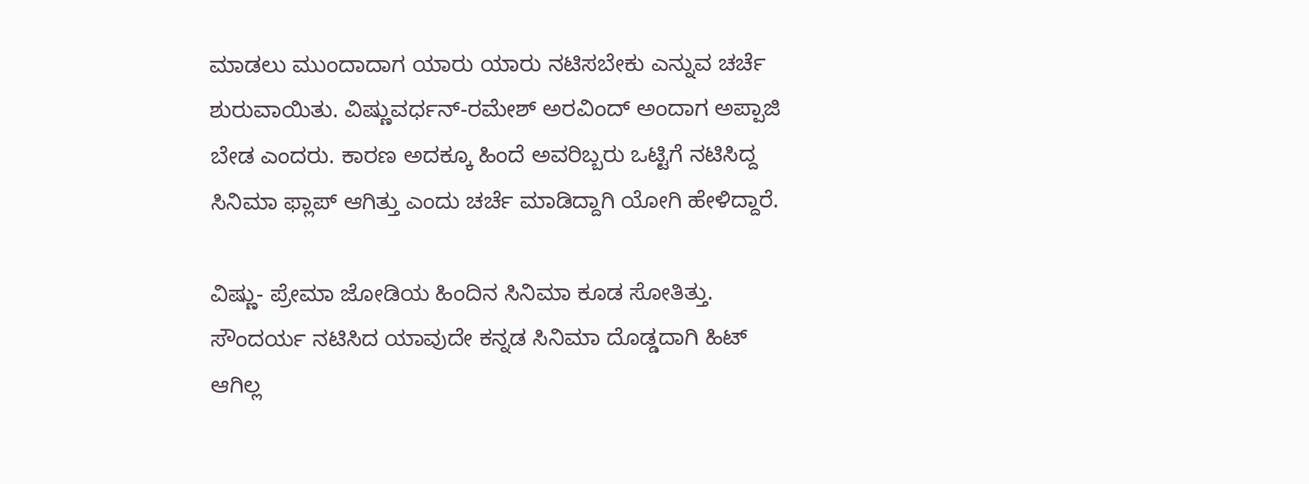ಮಾಡಲು ಮುಂದಾದಾಗ ಯಾರು ಯಾರು ನಟಿಸಬೇಕು ಎನ್ನುವ ಚರ್ಚೆ ಶುರುವಾಯಿತು. ವಿಷ್ಣುವರ್ಧನ್-ರಮೇಶ್ ಅರವಿಂದ್ ಅಂದಾಗ ಅಪ್ಪಾಜಿ ಬೇಡ ಎಂದರು. ಕಾರಣ ಅದಕ್ಕೂ ಹಿಂದೆ ಅವರಿಬ್ಬರು ಒಟ್ಟಿಗೆ ನಟಿಸಿದ್ದ ಸಿನಿಮಾ ಫ್ಲಾಪ್ ಆಗಿತ್ತು ಎಂದು ಚರ್ಚೆ ಮಾಡಿದ್ದಾಗಿ ಯೋಗಿ ಹೇಳಿದ್ದಾರೆ.

ವಿಷ್ಣು- ಪ್ರೇಮಾ ಜೋಡಿಯ ಹಿಂದಿನ ಸಿನಿಮಾ ಕೂಡ ಸೋತಿತ್ತು. ಸೌಂದರ್ಯ ನಟಿಸಿದ ಯಾವುದೇ ಕನ್ನಡ ಸಿನಿಮಾ ದೊಡ್ಡದಾಗಿ ಹಿಟ್ ಆಗಿಲ್ಲ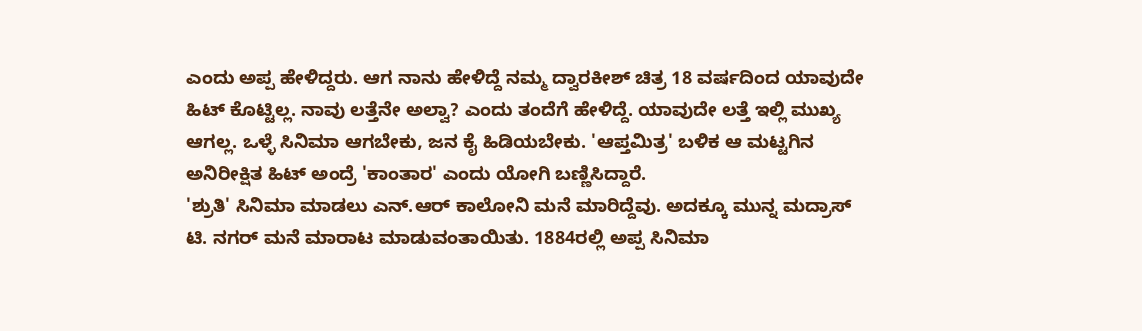ಎಂದು ಅಪ್ಪ ಹೇಳಿದ್ದರು. ಆಗ ನಾನು ಹೇಳಿದ್ದೆ ನಮ್ಮ ದ್ವಾರಕೀಶ್ ಚಿತ್ರ 18 ವರ್ಷದಿಂದ ಯಾವುದೇ ಹಿಟ್ ಕೊಟ್ಟಿಲ್ಲ. ನಾವು ಲತ್ತೆನೇ ಅಲ್ವಾ? ಎಂದು ತಂದೆಗೆ ಹೇಳಿದ್ದೆ. ಯಾವುದೇ ಲತ್ತೆ ಇಲ್ಲಿ ಮುಖ್ಯ ಆಗಲ್ಲ. ಒಳ್ಳೆ ಸಿನಿಮಾ ಆಗಬೇಕು, ಜನ ಕೈ ಹಿಡಿಯಬೇಕು. 'ಆಪ್ತಮಿತ್ರ' ಬಳಿಕ ಆ ಮಟ್ಟಗಿನ ಅನಿರೀಕ್ಷಿತ ಹಿಟ್ ಅಂದ್ರೆ 'ಕಾಂತಾರ' ಎಂದು ಯೋಗಿ ಬಣ್ಣಿಸಿದ್ದಾರೆ.
'ಶ್ರುತಿ' ಸಿನಿಮಾ ಮಾಡಲು ಎನ್.ಆರ್ ಕಾಲೋನಿ ಮನೆ ಮಾರಿದ್ದೆವು. ಅದಕ್ಕೂ ಮುನ್ನ ಮದ್ರಾಸ್ ಟಿ. ನಗರ್ ಮನೆ ಮಾರಾಟ ಮಾಡುವಂತಾಯಿತು. 1884ರಲ್ಲಿ ಅಪ್ಪ ಸಿನಿಮಾ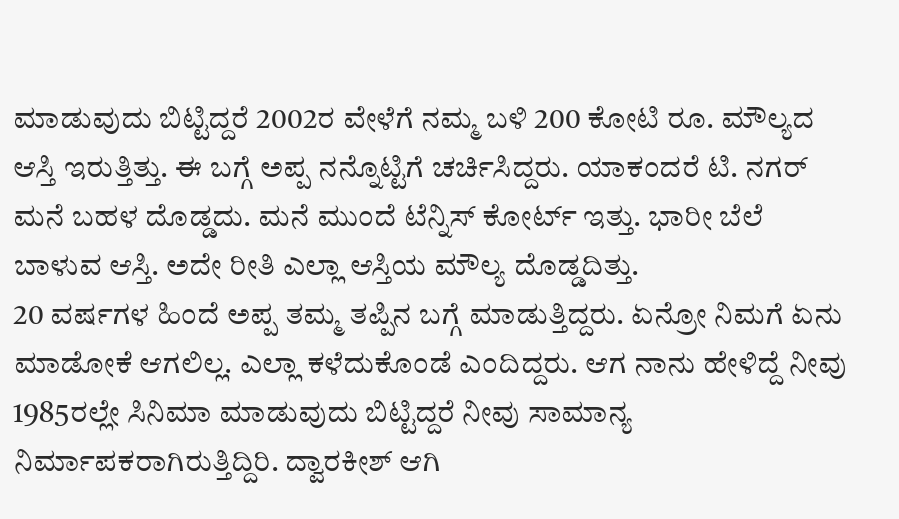ಮಾಡುವುದು ಬಿಟ್ಟಿದ್ದರೆ 2002ರ ವೇಳೆಗೆ ನಮ್ಮ ಬಳಿ 200 ಕೋಟಿ ರೂ. ಮೌಲ್ಯದ ಆಸ್ತಿ ಇರುತ್ತಿತ್ತು. ಈ ಬಗ್ಗೆ ಅಪ್ಪ ನನ್ನೊಟ್ಟಿಗೆ ಚರ್ಚಿಸಿದ್ದರು. ಯಾಕಂದರೆ ಟಿ. ನಗರ್ ಮನೆ ಬಹಳ ದೊಡ್ಡದು. ಮನೆ ಮುಂದೆ ಟೆನ್ನಿಸ್ ಕೋರ್ಟ್ ಇತ್ತು. ಭಾರೀ ಬೆಲೆ ಬಾಳುವ ಆಸ್ತಿ. ಅದೇ ರೀತಿ ಎಲ್ಲಾ ಆಸ್ತಿಯ ಮೌಲ್ಯ ದೊಡ್ಡದಿತ್ತು.
20 ವರ್ಷಗಳ ಹಿಂದೆ ಅಪ್ಪ ತಮ್ಮ ತಪ್ಪಿನ ಬಗ್ಗೆ ಮಾಡುತ್ತಿದ್ದರು. ಏನ್ರೋ ನಿಮಗೆ ಏನು ಮಾಡೋಕೆ ಆಗಲಿಲ್ಲ. ಎಲ್ಲಾ ಕಳೆದುಕೊಂಡೆ ಎಂದಿದ್ದರು. ಆಗ ನಾನು ಹೇಳಿದ್ದೆ ನೀವು 1985ರಲ್ಲೇ ಸಿನಿಮಾ ಮಾಡುವುದು ಬಿಟ್ಟಿದ್ದರೆ ನೀವು ಸಾಮಾನ್ಯ ನಿರ್ಮಾಪಕರಾಗಿರುತ್ತಿದ್ದಿರಿ. ದ್ವಾರಕೀಶ್ ಆಗಿ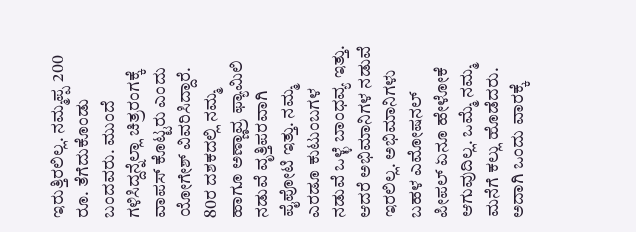ಇರುತ್ತಿರಲಿಲ್ಲ. ನಮ್ಮಪ್ಪ 200 ರೂ. ತೆಗೆದುಕೊಂಡು ಬಂದವರು. ಮುಂದೆ ಗಳಿಸಿದ್ದನ್ನೆಲ್ಲಾ ಚಿತ್ರರಂಗಕ್ಕೆ ವಾಪಸ್ ಕೊಟ್ಟರು ಎಂದು ಯೋಗೇಶ್ ವಿವರಿಸಿದ್ದಾರೆ.
80ರ ದಶಕದಲ್ಲಿ ನಮ್ಮ ಹಾಗೂ ಅಣ್ಣಾವ್ರ ಫ್ಯಾಮಿಲಿ ನಡುವೆ ವೃತ್ತಿಪರವಾಗಿ ಪೈಪೋಟಿ ಇತ್ತು. ನಮ್ಮ ಎರಡೂ ಕುಟುಂಬಗಳ ನಡುವೆ ಒಳ್ಳೆ ಬಾಂಧವ್ಯ ಇತ್ತು. ಆದರೆ ಅಭಿಮಾನಿಗಳ ನಡುವೆ ಇರಲಿಲ್ಲ. ಅಭಿಮಾನಿಗಳು ಬಹಳ ಎಮೋಷನಲ್ ಪೀಪಲ್ ಏನೂ ಹೇಳೋಕೆ ಆಗುವುದಿಲ್ಲ. ಒಮ್ಮೆ ನಮ್ಮ ಮನೆಗೆ ಕಲ್ಲು ಹೊಡೆದರು. ಅದಾಗಿ ಒಂದು ವಾರಕ್ಕೆ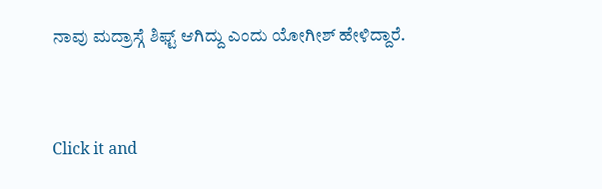ನಾವು ಮದ್ರಾಸ್ಗೆ ಶಿಫ್ಟ್ ಆಗಿದ್ದು ಎಂದು ಯೋಗೀಶ್ ಹೇಳಿದ್ದಾರೆ.


Click it and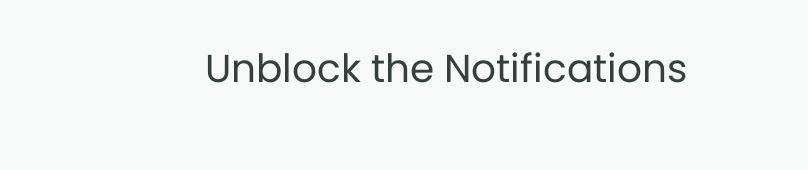Unblock the Notifications